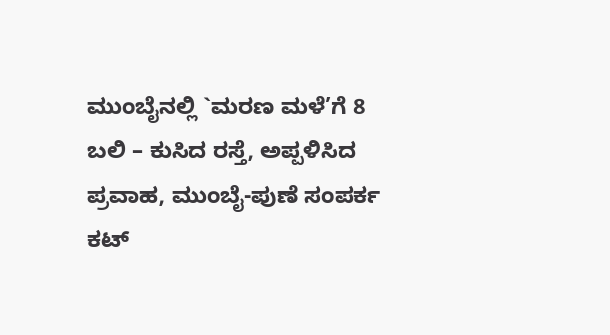ಮುಂಬೈನಲ್ಲಿ `ಮರಣ ಮಳೆ’ಗೆ 8 ಬಲಿ – ಕುಸಿದ ರಸ್ತೆ, ಅಪ್ಪಳಿಸಿದ ಪ್ರವಾಹ, ಮುಂಬೈ-ಪುಣೆ ಸಂಪರ್ಕ ಕಟ್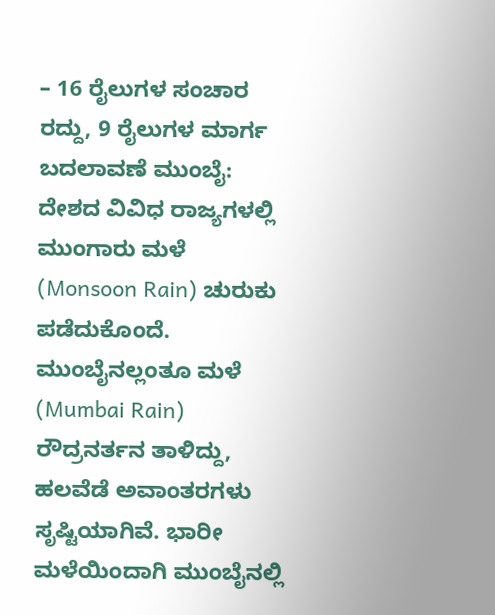– 16 ರೈಲುಗಳ ಸಂಚಾರ ರದ್ದು, 9 ರೈಲುಗಳ ಮಾರ್ಗ ಬದಲಾವಣೆ ಮುಂಬೈ: ದೇಶದ ವಿವಿಧ ರಾಜ್ಯಗಳಲ್ಲಿ ಮುಂಗಾರು ಮಳೆ (Monsoon Rain) ಚುರುಕು ಪಡೆದುಕೊಂದೆ. ಮುಂಬೈನಲ್ಲಂತೂ ಮಳೆ (Mumbai Rain) ರೌದ್ರನರ್ತನ ತಾಳಿದ್ದು, ಹಲವೆಡೆ ಅವಾಂತರಗಳು ಸೃಷ್ಟಿಯಾಗಿವೆ. ಭಾರೀ ಮಳೆಯಿಂದಾಗಿ ಮುಂಬೈನಲ್ಲಿ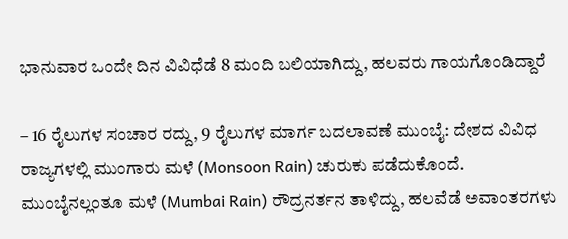ಭಾನುವಾರ ಒಂದೇ ದಿನ ವಿವಿಧೆಡೆ 8 ಮಂದಿ ಬಲಿಯಾಗಿದ್ದು, ಹಲವರು ಗಾಯಗೊಂಡಿದ್ದಾರೆ

– 16 ರೈಲುಗಳ ಸಂಚಾರ ರದ್ದು, 9 ರೈಲುಗಳ ಮಾರ್ಗ ಬದಲಾವಣೆ ಮುಂಬೈ: ದೇಶದ ವಿವಿಧ ರಾಜ್ಯಗಳಲ್ಲಿ ಮುಂಗಾರು ಮಳೆ (Monsoon Rain) ಚುರುಕು ಪಡೆದುಕೊಂದೆ. ಮುಂಬೈನಲ್ಲಂತೂ ಮಳೆ (Mumbai Rain) ರೌದ್ರನರ್ತನ ತಾಳಿದ್ದು, ಹಲವೆಡೆ ಅವಾಂತರಗಳು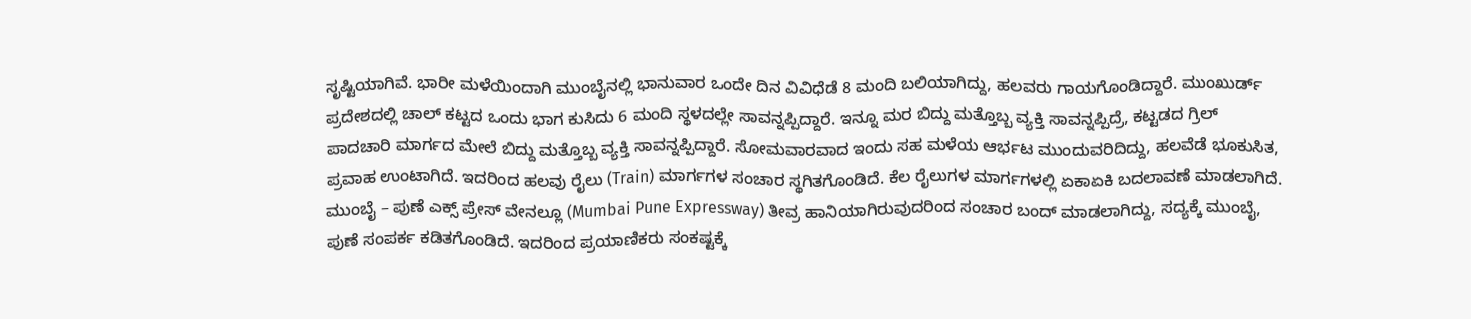ಸೃಷ್ಟಿಯಾಗಿವೆ. ಭಾರೀ ಮಳೆಯಿಂದಾಗಿ ಮುಂಬೈನಲ್ಲಿ ಭಾನುವಾರ ಒಂದೇ ದಿನ ವಿವಿಧೆಡೆ 8 ಮಂದಿ ಬಲಿಯಾಗಿದ್ದು, ಹಲವರು ಗಾಯಗೊಂಡಿದ್ದಾರೆ. ಮುಂಖುರ್ಡ್ ಪ್ರದೇಶದಲ್ಲಿ ಚಾಲ್ ಕಟ್ಟದ ಒಂದು ಭಾಗ ಕುಸಿದು 6 ಮಂದಿ ಸ್ಥಳದಲ್ಲೇ ಸಾವನ್ನಪ್ಪಿದ್ದಾರೆ. ಇನ್ನೂ ಮರ ಬಿದ್ದು ಮತ್ತೊಬ್ಬ ವ್ಯಕ್ತಿ ಸಾವನ್ನಪ್ಪಿದ್ರೆ, ಕಟ್ಟಡದ ಗ್ರಿಲ್ ಪಾದಚಾರಿ ಮಾರ್ಗದ ಮೇಲೆ ಬಿದ್ದು ಮತ್ತೊಬ್ಬ ವ್ಯಕ್ತಿ ಸಾವನ್ನಪ್ಪಿದ್ದಾರೆ. ಸೋಮವಾರವಾದ ಇಂದು ಸಹ ಮಳೆಯ ಆರ್ಭಟ ಮುಂದುವರಿದಿದ್ದು, ಹಲವೆಡೆ ಭೂಕುಸಿತ, ಪ್ರವಾಹ ಉಂಟಾಗಿದೆ. ಇದರಿಂದ ಹಲವು ರೈಲು (Train) ಮಾರ್ಗಗಳ ಸಂಚಾರ ಸ್ಥಗಿತಗೊಂಡಿದೆ. ಕೆಲ ರೈಲುಗಳ ಮಾರ್ಗಗಳಲ್ಲಿ ಏಕಾಏಕಿ ಬದಲಾವಣೆ ಮಾಡಲಾಗಿದೆ. ಮುಂಬೈ – ಪುಣೆ ಎಕ್ಸ್ ಪ್ರೇಸ್ ವೇನಲ್ಲೂ (Mumbai Pune Expressway) ತೀವ್ರ ಹಾನಿಯಾಗಿರುವುದರಿಂದ ಸಂಚಾರ ಬಂದ್ ಮಾಡಲಾಗಿದ್ದು, ಸದ್ಯಕ್ಕೆ ಮುಂಬೈ, ಪುಣೆ ಸಂಪರ್ಕ ಕಡಿತಗೊಂಡಿದೆ. ಇದರಿಂದ ಪ್ರಯಾಣಿಕರು ಸಂಕಷ್ಟಕ್ಕೆ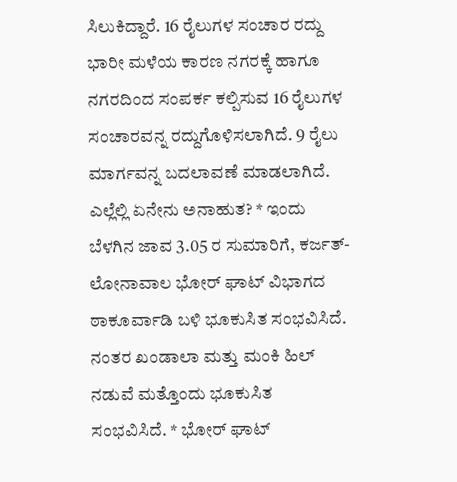ಸಿಲುಕಿದ್ದಾರೆ. 16 ರೈಲುಗಳ ಸಂಚಾರ ರದ್ದು ಭಾರೀ ಮಳೆಯ ಕಾರಣ ನಗರಕ್ಕೆ ಹಾಗೂ ನಗರದಿಂದ ಸಂಪರ್ಕ ಕಲ್ಪಿಸುವ 16 ರೈಲುಗಳ ಸಂಚಾರವನ್ನ ರದ್ದುಗೊಳಿಸಲಾಗಿದೆ. 9 ರೈಲು ಮಾರ್ಗವನ್ನ ಬದಲಾವಣೆ ಮಾಡಲಾಗಿದೆ. ಎಲ್ಲೆಲ್ಲಿ ಏನೇನು ಅನಾಹುತ? * ಇಂದು ಬೆಳಗಿನ ಜಾವ 3.05 ರ ಸುಮಾರಿಗೆ, ಕರ್ಜತ್-ಲೋನಾವಾಲ ಭೋರ್ ಘಾಟ್ ವಿಭಾಗದ ಠಾಕೂರ್ವಾಡಿ ಬಳಿ ಭೂಕುಸಿತ ಸಂಭವಿಸಿದೆ. ನಂತರ ಖಂಡಾಲಾ ಮತ್ತು ಮಂಕಿ ಹಿಲ್ ನಡುವೆ ಮತ್ತೊಂದು ಭೂಕುಸಿತ ಸಂಭವಿಸಿದೆ. * ಭೋರ್ ಘಾಟ್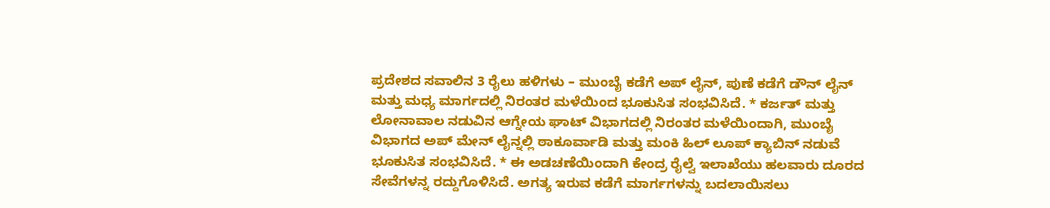ಪ್ರದೇಶದ ಸವಾಲಿನ 3 ರೈಲು ಹಳಿಗಳು – ಮುಂಬೈ ಕಡೆಗೆ ಅಪ್ ಲೈನ್, ಪುಣೆ ಕಡೆಗೆ ಡೌನ್ ಲೈನ್ ಮತ್ತು ಮಧ್ಯ ಮಾರ್ಗದಲ್ಲಿ ನಿರಂತರ ಮಳೆಯಿಂದ ಭೂಕುಸಿತ ಸಂಭವಿಸಿದೆ. * ಕರ್ಜತ್ ಮತ್ತು ಲೋನಾವಾಲ ನಡುವಿನ ಆಗ್ನೇಯ ಘಾಟ್ ವಿಭಾಗದಲ್ಲಿ ನಿರಂತರ ಮಳೆಯಿಂದಾಗಿ, ಮುಂಬೈ ವಿಭಾಗದ ಅಪ್ ಮೇನ್ ಲೈನ್ನಲ್ಲಿ ಠಾಕೂರ್ವಾಡಿ ಮತ್ತು ಮಂಕಿ ಹಿಲ್ ಲೂಪ್ ಕ್ಯಾಬಿನ್ ನಡುವೆ ಭೂಕುಸಿತ ಸಂಭವಿಸಿದೆ. * ಈ ಅಡಚಣೆಯಿಂದಾಗಿ ಕೇಂದ್ರ ರೈಲ್ವೆ ಇಲಾಖೆಯು ಹಲವಾರು ದೂರದ ಸೇವೆಗಳನ್ನ ರದ್ದುಗೊಳಿಸಿದೆ. ಅಗತ್ಯ ಇರುವ ಕಡೆಗೆ ಮಾರ್ಗಗಳನ್ನು ಬದಲಾಯಿಸಲು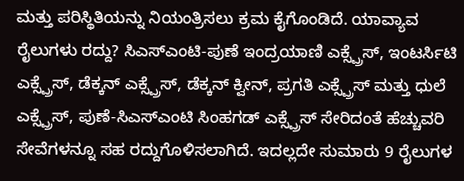ಮತ್ತು ಪರಿಸ್ಥಿತಿಯನ್ನು ನಿಯಂತ್ರಿಸಲು ಕ್ರಮ ಕೈಗೊಂಡಿದೆ. ಯಾವ್ಯಾವ ರೈಲುಗಳು ರದ್ದು? ಸಿಎಸ್ಎಂಟಿ-ಪುಣೆ ಇಂದ್ರಯಾಣಿ ಎಕ್ಸ್ಪ್ರೆಸ್, ಇಂಟರ್ಸಿಟಿ ಎಕ್ಸ್ಪ್ರೆಸ್, ಡೆಕ್ಕನ್ ಎಕ್ಸ್ಪ್ರೆಸ್, ಡೆಕ್ಕನ್ ಕ್ವೀನ್, ಪ್ರಗತಿ ಎಕ್ಸ್ಪ್ರೆಸ್ ಮತ್ತು ಧುಲೆ ಎಕ್ಸ್ಪ್ರೆಸ್, ಪುಣೆ-ಸಿಎಸ್ಎಂಟಿ ಸಿಂಹಗಡ್ ಎಕ್ಸ್ಪ್ರೆಸ್ ಸೇರಿದಂತೆ ಹೆಚ್ಚುವರಿ ಸೇವೆಗಳನ್ನೂ ಸಹ ರದ್ದುಗೊಳಿಸಲಾಗಿದೆ. ಇದಲ್ಲದೇ ಸುಮಾರು 9 ರೈಲುಗಳ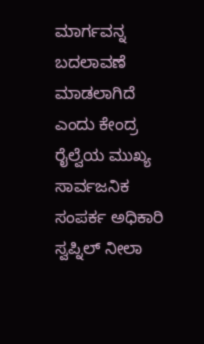ಮಾರ್ಗವನ್ನ ಬದಲಾವಣೆ ಮಾಡಲಾಗಿದೆ ಎಂದು ಕೇಂದ್ರ ರೈಲ್ವೆಯ ಮುಖ್ಯ ಸಾರ್ವಜನಿಕ ಸಂಪರ್ಕ ಅಧಿಕಾರಿ ಸ್ವಪ್ನಿಲ್ ನೀಲಾ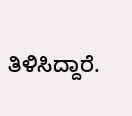ತಿಳಿಸಿದ್ದಾರೆ.